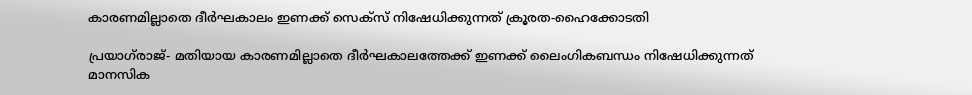കാരണമില്ലാതെ ദീര്‍ഘകാലം ഇണക്ക് സെക്‌സ് നിഷേധിക്കുന്നത് ക്രൂരത-ഹൈക്കോടതി

പ്രയാഗ്‌രാജ്- മതിയായ കാരണമില്ലാതെ ദീര്‍ഘകാലത്തേക്ക് ഇണക്ക് ലൈംഗികബന്ധം നിഷേധിക്കുന്നത് മാനസിക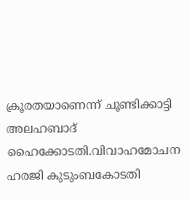ക്രൂരതയാണെന്ന് ചൂണ്ടിക്കാട്ടി അലഹബാദ് ഹൈക്കോടതി.വിവാഹമോചന ഹരജി കുടുംബകോടതി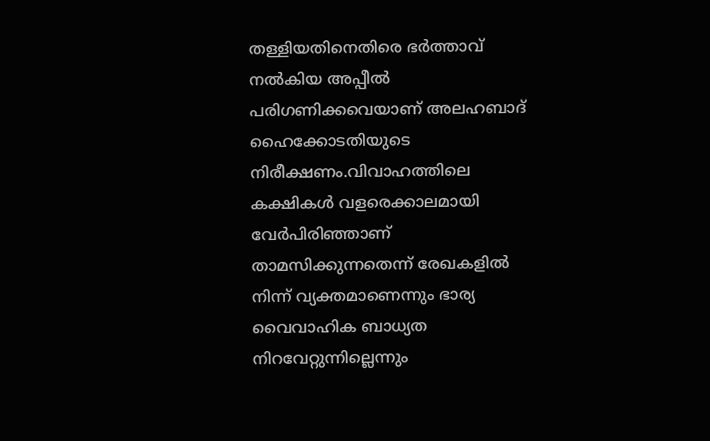തള്ളിയതിനെതിരെ ഭര്‍ത്താവ് നല്‍കിയ അപ്പീല്‍ പരിഗണിക്കവെയാണ് അലഹബാദ് ഹൈക്കോടതിയുടെ നിരീക്ഷണം.വിവാഹത്തിലെ കക്ഷികള്‍ വളരെക്കാലമായി വേര്‍പിരിഞ്ഞാണ് താമസിക്കുന്നതെന്ന് രേഖകളില്‍ നിന്ന് വ്യക്തമാണെന്നും ഭാര്യ വൈവാഹിക ബാധ്യത നിറവേറ്റുന്നില്ലെന്നും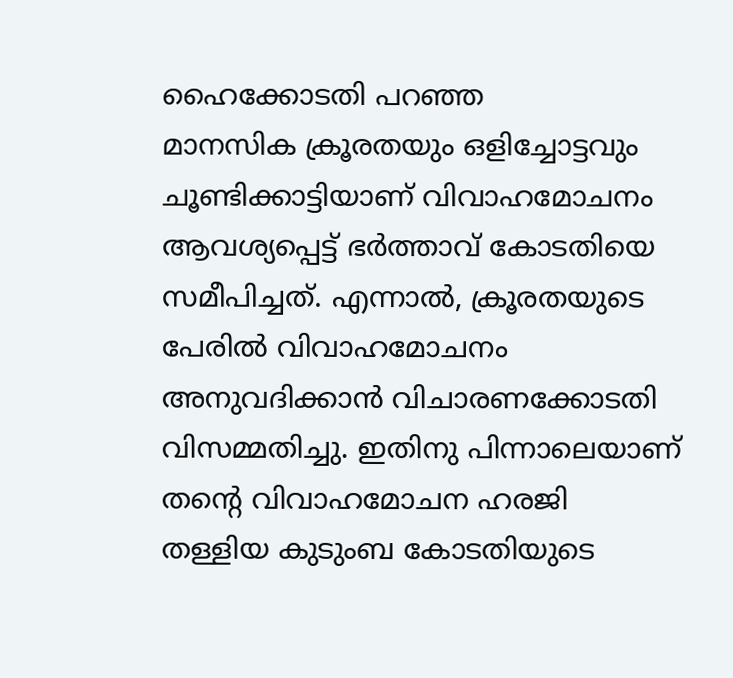ഹൈക്കോടതി പറഞ്ഞ
മാനസിക ക്രൂരതയും ഒളിച്ചോട്ടവും ചൂണ്ടിക്കാട്ടിയാണ് വിവാഹമോചനം ആവശ്യപ്പെട്ട് ഭര്‍ത്താവ് കോടതിയെ സമീപിച്ചത്. എന്നാല്‍, ക്രൂരതയുടെ പേരില്‍ വിവാഹമോചനം അനുവദിക്കാന്‍ വിചാരണക്കോടതി വിസമ്മതിച്ചു. ഇതിനു പിന്നാലെയാണ് തന്റെ വിവാഹമോചന ഹരജി തള്ളിയ കുടുംബ കോടതിയുടെ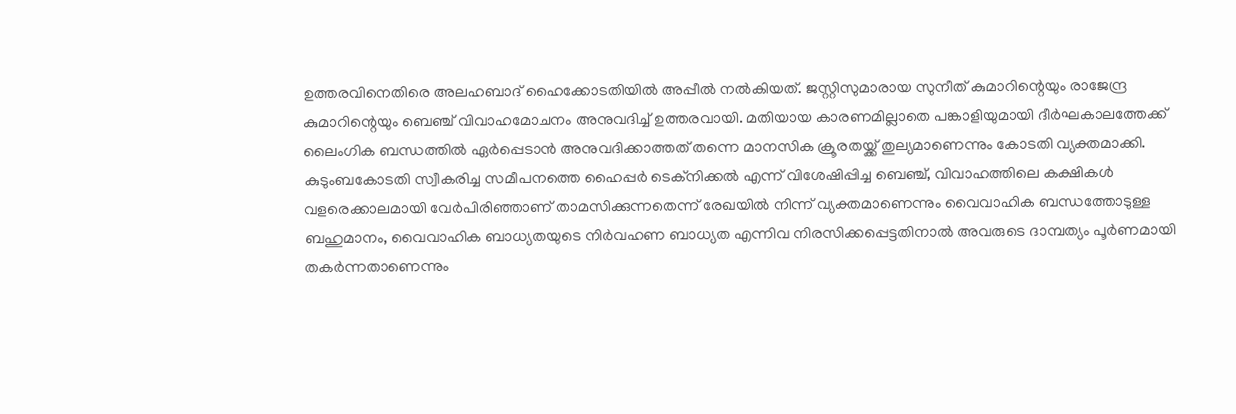ഉത്തരവിനെതിരെ അലഹബാദ് ഹൈക്കോടതിയില്‍ അപ്പീല്‍ നല്‍കിയത്. ജസ്റ്റിസുമാരായ സുനീത് കുമാറിന്റെയും രാജേന്ദ്ര കുമാറിന്റെയും ബെഞ്ച് വിവാഹമോചനം അനുവദിച്ച് ഉത്തരവായി. മതിയായ കാരണമില്ലാതെ പങ്കാളിയുമായി ദീര്‍ഘകാലത്തേക്ക് ലൈംഗിക ബന്ധത്തില്‍ ഏര്‍പ്പെടാന്‍ അനുവദിക്കാത്തത് തന്നെ മാനസിക ക്രൂരതയ്ക്ക് തുല്യമാണെന്നും കോടതി വ്യക്തമാക്കി.
കുടുംബകോടതി സ്വീകരിച്ച സമീപനത്തെ ഹൈപ്പര്‍ ടെക്‌നിക്കല്‍ എന്ന് വിശേഷിപ്പിച്ച ബെഞ്ച്, വിവാഹത്തിലെ കക്ഷികള്‍ വളരെക്കാലമായി വേര്‍പിരിഞ്ഞാണ് താമസിക്കുന്നതെന്ന് രേഖയില്‍ നിന്ന് വ്യക്തമാണെന്നും വൈവാഹിക ബന്ധത്തോടുള്ള ബഹുമാനം, വൈവാഹിക ബാധ്യതയുടെ നിര്‍വഹണ ബാധ്യത എന്നിവ നിരസിക്കപ്പെട്ടതിനാല്‍ അവരുടെ ദാമ്പത്യം പൂര്‍ണമായി തകര്‍ന്നതാണെന്നും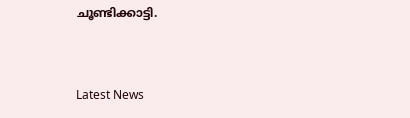ചൂണ്ടിക്കാട്ടി.



Latest News